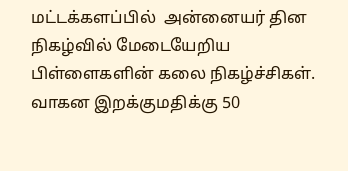மட்டக்களப்பில்  அன்னையர் தின நிகழ்வில் மேடையேறிய பிள்ளைகளின் கலை நிகழ்ச்சிகள்.
வாகன இறக்குமதிக்கு 50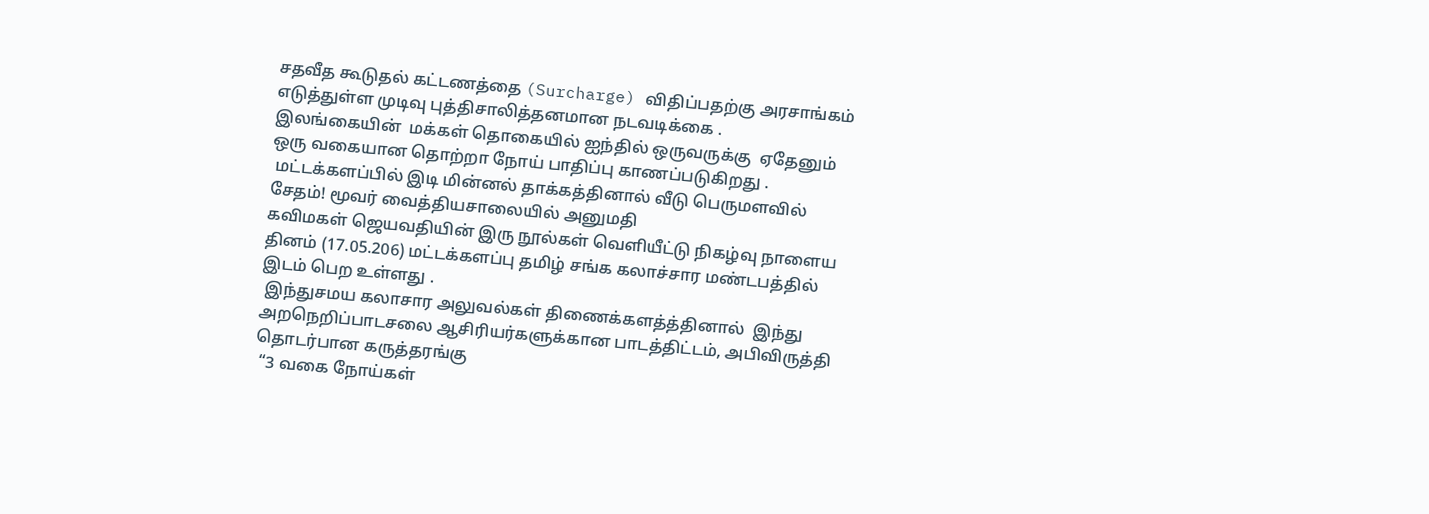சதவீத கூடுதல் கட்டணத்தை (Surcharge) விதிப்பதற்கு அரசாங்கம் எடுத்துள்ள முடிவு புத்திசாலித்தனமான நடவடிக்கை .
இலங்கையின்  மக்கள் தொகையில் ஐந்தில் ஒருவருக்கு  ஏதேனும் ஒரு வகையான தொற்றா நோய் பாதிப்பு காணப்படுகிறது .
 மட்டக்களப்பில் இடி மின்னல் தாக்கத்தினால் வீடு பெருமளவில் சேதம்! மூவர் வைத்தியசாலையில் அனுமதி
கவிமகள் ஜெயவதியின் இரு நூல்கள் வெளியீட்டு நிகழ்வு நாளைய தினம் (17.05.206) மட்டக்களப்பு தமிழ் சங்க கலாச்சார மண்டபத்தில் இடம் பெற உள்ளது .
 இந்துசமய கலாசார அலுவல்கள் திணைக்களத்த்தினால்  இந்து அறநெறிப்பாடசலை ஆசிரியர்களுக்கான பாடத்திட்டம், அபிவிருத்தி தொடர்பான கருத்தரங்கு
 “3 வகை நோய்கள்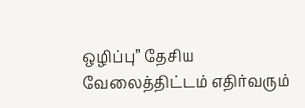ஒழிப்பு” தேசிய வேலைத்திட்டம் எதிர்வரும்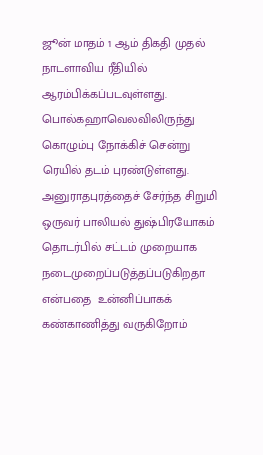ஜூன் மாதம் 1 ஆம் திகதி முதல் நாடளாவிய ரீதியில் ஆரம்பிக்கப்படவுள்ளது.
பொல்கஹாவெலவிலிருந்து கொழும்பு நோக்கிச் சென்று ரெயில் தடம் புரண்டுள்ளது.
அனுராதபுரத்தைச் சேர்ந்த சிறுமி ஒருவர் பாலியல் துஷ்பிரயோகம் தொடர்பில் சட்டம் முறையாக நடைமுறைப்படுத்தப்படுகிறதா என்பதை  உன்னிப்பாகக் கண்காணித்து வருகிறோம்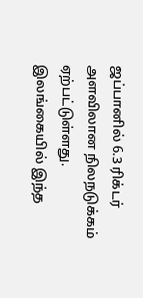ஜப்பானில் 6.3 ரிக்டர் அளவிலான நிலநடுக்கம் ஏற்பட்டுள்ளது.
இலங்கையில் இந்த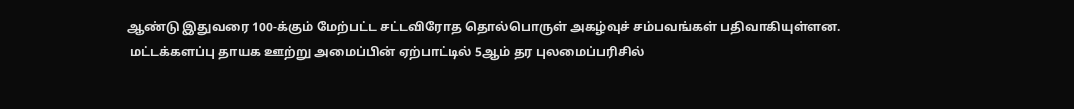ஆண்டு இதுவரை 100-க்கும் மேற்பட்ட சட்டவிரோத தொல்பொருள் அகழ்வுச் சம்பவங்கள் பதிவாகியுள்ளன.
 மட்டக்களப்பு தாயக ஊற்று அமைப்பின் ஏற்பாட்டில் 5ஆம் தர புலமைப்பரிசில்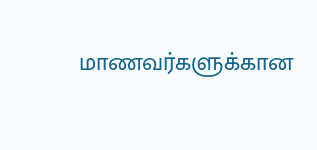மாணவர்களுக்கான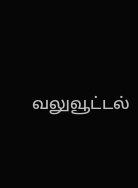வலுவூட்டல்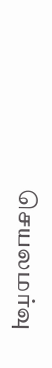செயலமர்வு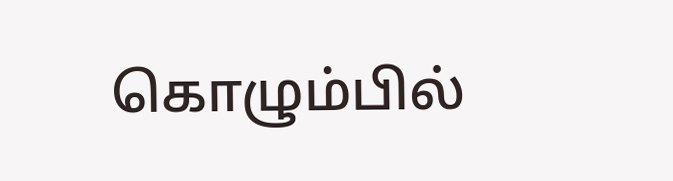கொழும்பில்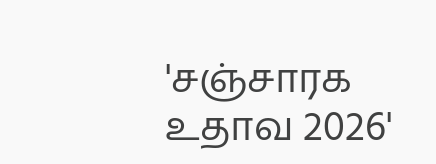'சஞ்சாரக உதாவ 2026'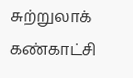சுற்றுலாக் கண்காட்சி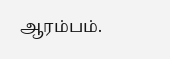ஆரம்பம்.